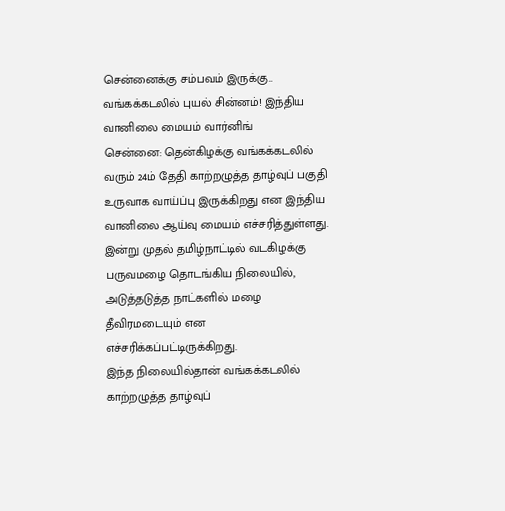சென்னைக்கு சம்பவம் இருக்கு.. வங்கக்கடலில் புயல் சின்னம்! இந்திய வானிலை மையம் வார்னிங்
சென்னை: தென்கிழக்கு வங்கக்கடலில் வரும் 24ம் தேதி காற்றழுத்த தாழ்வுப் பகுதி உருவாக வாய்ப்பு இருக்கிறது என இந்திய வானிலை ஆய்வு மையம் எச்சரித்துள்ளது. இன்று முதல் தமிழ்நாட்டில் வடகிழக்கு பருவமழை தொடங்கிய நிலையில், அடுத்தடுத்த நாட்களில் மழை தீவிரமடையும் என எச்சரிக்கப்பட்டிருக்கிறது.
இந்த நிலையில்தான் வங்கக்கடலில் காற்றழுத்த தாழ்வுப்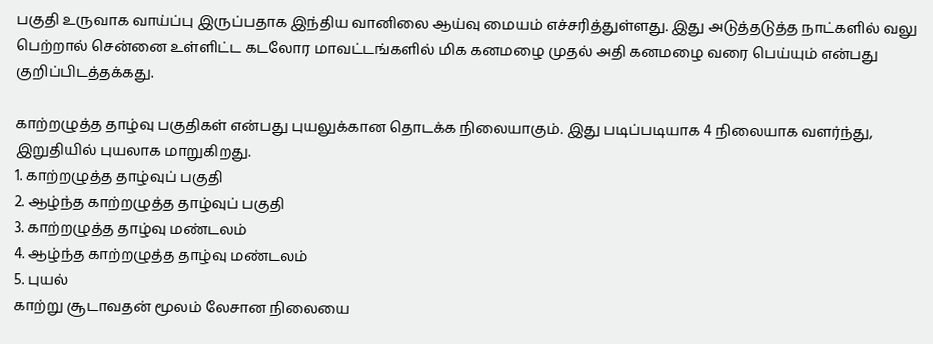பகுதி உருவாக வாய்ப்பு இருப்பதாக இந்திய வானிலை ஆய்வு மையம் எச்சரித்துள்ளது. இது அடுத்தடுத்த நாட்களில் வலு பெற்றால் சென்னை உள்ளிட்ட கடலோர மாவட்டங்களில் மிக கனமழை முதல் அதி கனமழை வரை பெய்யும் என்பது குறிப்பிடத்தக்கது.

காற்றழுத்த தாழ்வு பகுதிகள் என்பது புயலுக்கான தொடக்க நிலையாகும். இது படிப்படியாக 4 நிலையாக வளர்ந்து, இறுதியில் புயலாக மாறுகிறது.
1. காற்றழுத்த தாழ்வுப் பகுதி
2. ஆழ்ந்த காற்றழுத்த தாழ்வுப் பகுதி
3. காற்றழுத்த தாழ்வு மண்டலம்
4. ஆழ்ந்த காற்றழுத்த தாழ்வு மண்டலம்
5. புயல்
காற்று சூடாவதன் மூலம் லேசான நிலையை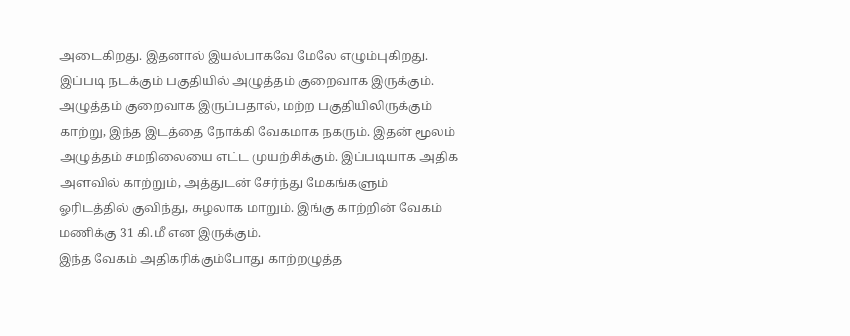அடைகிறது. இதனால் இயல்பாகவே மேலே எழும்புகிறது. இப்படி நடக்கும் பகுதியில் அழுத்தம் குறைவாக இருக்கும். அழுத்தம் குறைவாக இருப்பதால், மற்ற பகுதியிலிருக்கும் காற்று, இந்த இடத்தை நோக்கி வேகமாக நகரும். இதன் மூலம் அழுத்தம் சமநிலையை எட்ட முயற்சிக்கும். இப்படியாக அதிக அளவில் காற்றும், அத்துடன் சேர்ந்து மேகங்களும் ஓரிடத்தில் குவிந்து, சுழலாக மாறும். இங்கு காற்றின் வேகம் மணிக்கு 31 கி.மீ என இருக்கும்.
இந்த வேகம் அதிகரிக்கும்போது காற்றழுத்த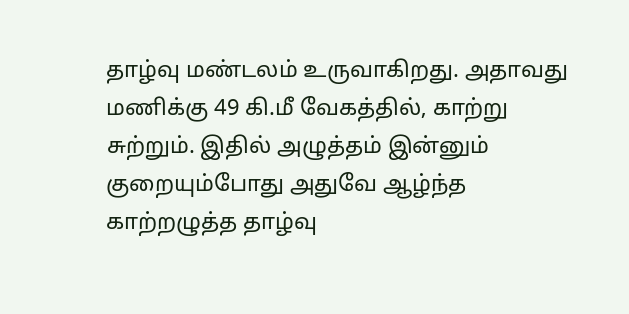தாழ்வு மண்டலம் உருவாகிறது. அதாவது மணிக்கு 49 கி.மீ வேகத்தில், காற்று சுற்றும். இதில் அழுத்தம் இன்னும் குறையும்போது அதுவே ஆழ்ந்த காற்றழுத்த தாழ்வு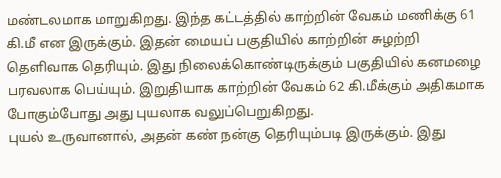மண்டலமாக மாறுகிறது. இந்த கட்டத்தில் காற்றின் வேகம் மணிக்கு 61 கி.மீ என இருக்கும். இதன் மையப் பகுதியில் காற்றின் சுழற்றி தெளிவாக தெரியும். இது நிலைக்கொண்டிருக்கும் பகுதியில் கனமழை பரவலாக பெய்யும். இறுதியாக காற்றின் வேகம் 62 கி.மீக்கும் அதிகமாக போகும்போது அது புயலாக வலுப்பெறுகிறது.
புயல் உருவானால், அதன் கண் நன்கு தெரியும்படி இருக்கும். இது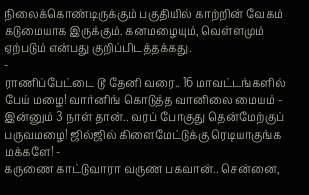நிலைக்கொண்டிருக்கும் பகுதியில் காற்றின் வேகம் கடுமையாக இருக்கும். கனமழையும், வெள்ளமும் ஏற்படும் என்பது குறிப்பிடத்தக்கது.
-
ராணிப்பேட்டை டூ தேனி வரை.. 16 மாவட்டங்களில் பேய் மழை! வார்னிங் கொடுத்த வானிலை மையம் -
இன்னும் 3 நாள் தான்.. வரப் போகுது தென்மேற்குப் பருவமழை! ஜில்ஜில் கிளைமேட்டுக்கு ரெடியாகுங்க மக்களே! -
கருணை காட்டுவாரா வருண பகவான்.. சென்னை,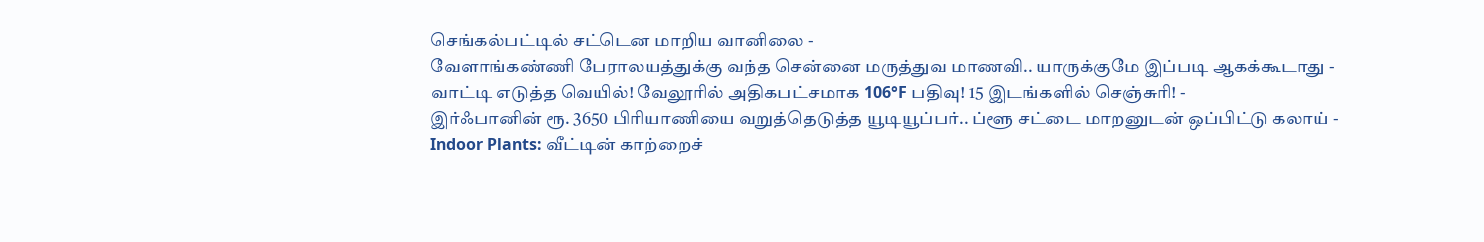செங்கல்பட்டில் சட்டென மாறிய வானிலை -
வேளாங்கண்ணி பேராலயத்துக்கு வந்த சென்னை மருத்துவ மாணவி.. யாருக்குமே இப்படி ஆகக்கூடாது -
வாட்டி எடுத்த வெயில்! வேலூரில் அதிகபட்சமாக 106°F பதிவு! 15 இடங்களில் செஞ்சுரி! -
இர்ஃபானின் ரூ. 3650 பிரியாணியை வறுத்தெடுத்த யூடியூப்பர்.. ப்ளூ சட்டை மாறனுடன் ஒப்பிட்டு கலாய் -
Indoor Plants: வீட்டின் காற்றைச்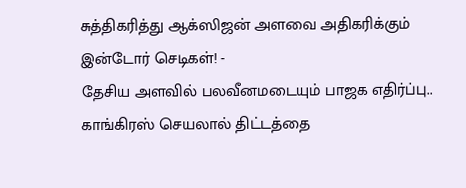சுத்திகரித்து ஆக்ஸிஜன் அளவை அதிகரிக்கும் இன்டோர் செடிகள்! -
தேசிய அளவில் பலவீனமடையும் பாஜக எதிர்ப்பு.. காங்கிரஸ் செயலால் திட்டத்தை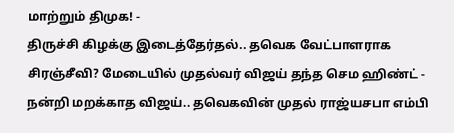மாற்றும் திமுக! -
திருச்சி கிழக்கு இடைத்தேர்தல்.. தவெக வேட்பாளராக சிரஞ்சீவி? மேடையில் முதல்வர் விஜய் தந்த செம ஹிண்ட் -
நன்றி மறக்காத விஜய்.. தவெகவின் முதல் ராஜ்யசபா எம்பி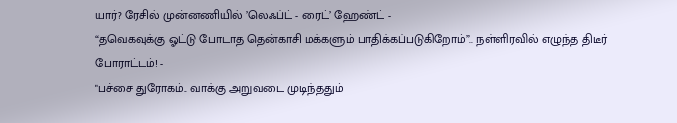யார்? ரேசில் முன்னணியில் ’லெஃப்ட் - ரைட்’ ஹேண்ட் -
“தவெகவுக்கு ஓட்டு போடாத தென்காசி மக்களும் பாதிக்கப்படுகிறோம்”.. நள்ளிரவில் எழுந்த திடீர் போராட்டம்! -
"பச்சை துரோகம்.. வாக்கு அறுவடை முடிந்ததும்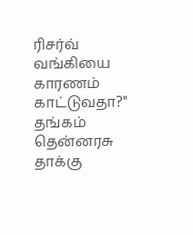ரிசர்வ் வங்கியை காரணம் காட்டுவதா?" தங்கம் தென்னரசு தாக்கு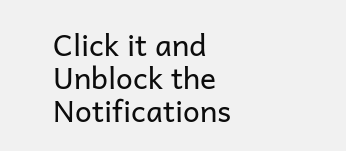Click it and Unblock the Notifications